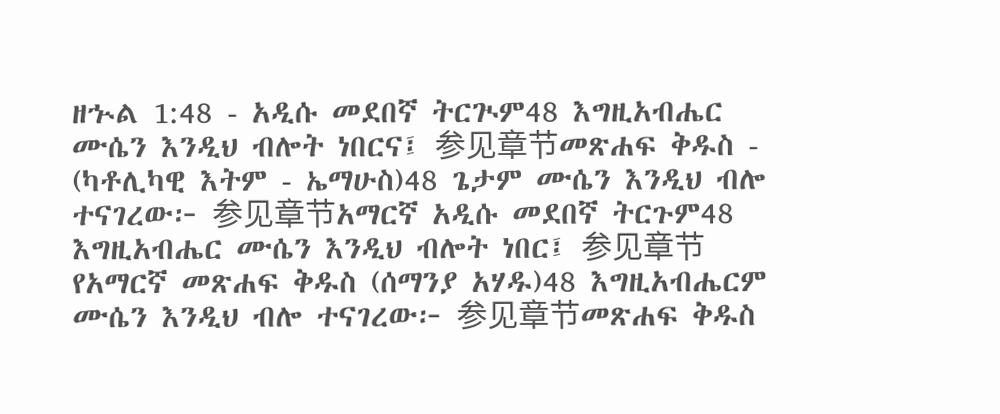ዘኍል 1:48 - አዲሱ መደበኛ ትርጒም48 እግዚአብሔር ሙሴን እንዲህ ብሎት ነበርና፤ 参见章节መጽሐፍ ቅዱስ - (ካቶሊካዊ እትም - ኤማሁስ)48 ጌታም ሙሴን እንዲህ ብሎ ተናገረው፦ 参见章节አማርኛ አዲሱ መደበኛ ትርጉም48 እግዚአብሔር ሙሴን እንዲህ ብሎት ነበር፤ 参见章节የአማርኛ መጽሐፍ ቅዱስ (ሰማንያ አሃዱ)48 እግዚአብሔርም ሙሴን እንዲህ ብሎ ተናገረው፦ 参见章节መጽሐፍ ቅዱስ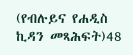(የብሉይና የሐዲስ ኪዳን መጻሕፍት)48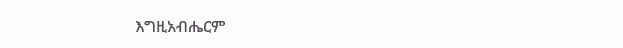እግዚአብሔርም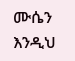ሙሴን እንዲህ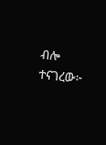ብሎ ተናገረው፦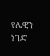የሌዊን ነገድ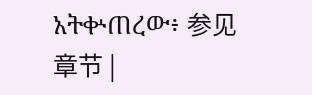አትቍጠረው፥ 参见章节 |